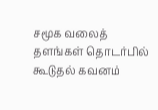சமூக வலைத் தளங்கள் தொடர்பில் கூடுதல் கவனம்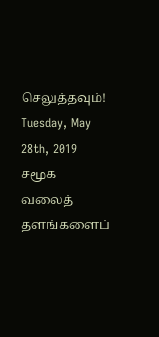செலுத்தவும்!
Tuesday, May 28th, 2019
சமூக வலைத் தளங்களைப்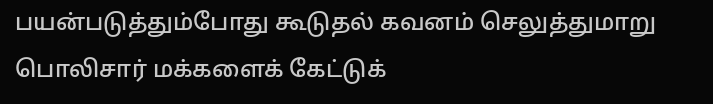பயன்படுத்தும்போது கூடுதல் கவனம் செலுத்துமாறு பொலிசார் மக்களைக் கேட்டுக்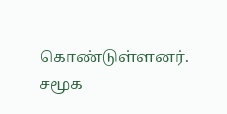கொண்டுள்ளனர்.
சமூக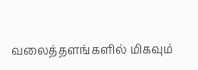வலைத்தளங்களில் மிகவும்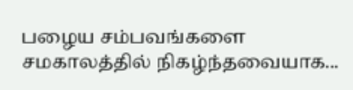பழைய சம்பவங்களை சமகாலத்தில் நிகழ்ந்தவையாக...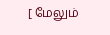[ மேலும்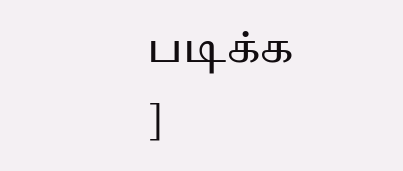படிக்க ]